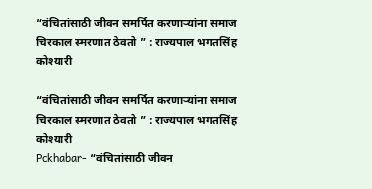“वंचितांसाठी जीवन समर्पित करणाऱ्यांना समाज चिरकाल स्मरणात ठेवतो ” : राज्यपाल भगतसिंह कोश्यारी

“वंचितांसाठी जीवन समर्पित करणाऱ्यांना समाज चिरकाल स्मरणात ठेवतो ” : राज्यपाल भगतसिंह कोश्यारी
Pckhabar- “वंचितांसाठी जीवन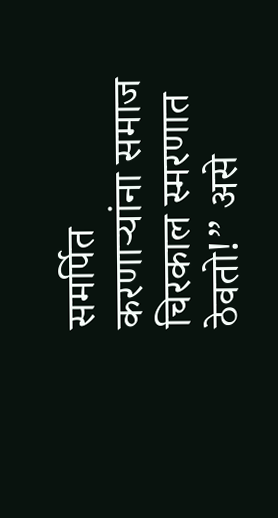समर्पित करणाऱ्यांना समाज चिरकाल स्मरणात ठेवतो!” असे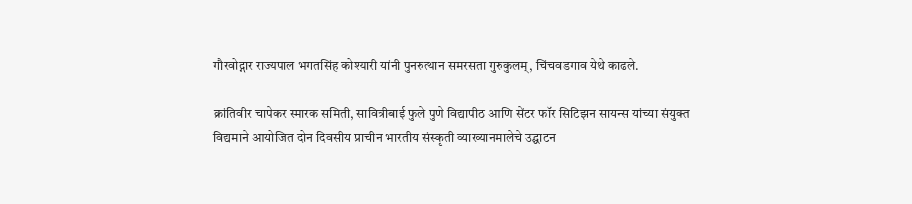गौरवोद्गार राज्यपाल भगतसिंह कोश्यारी यांनी पुनरुत्थान समरसता गुरुकुलम्, चिंचवडगाव येथे काढले.

क्रांतिवीर चापेकर स्मारक समिती, सावित्रीबाई फुले पुणे विद्यापीठ आणि सेंटर फॉर सिटिझन सायन्स यांच्या संयुक्त विद्यमाने आयोजित दोन दिवसीय प्राचीन भारतीय संस्कृती व्याख्यानमालेचे उद्घाटन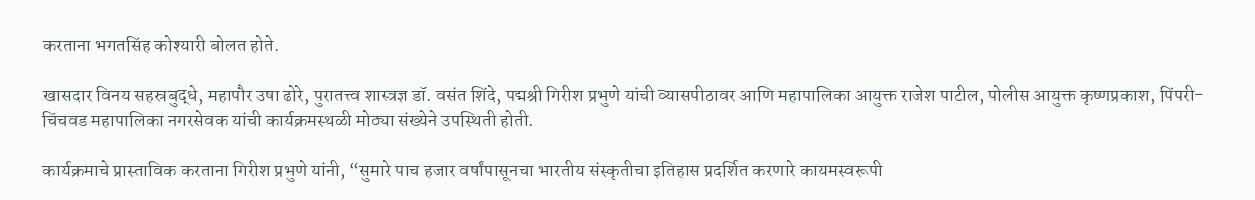करताना भगतसिंह कोश्यारी बोलत होते.

खासदार विनय सहस्रबुद्धे, महापौर उषा ढोरे, पुरातत्त्व शास्त्रज्ञ डॉ. वसंत शिंदे, पद्मश्री गिरीश प्रभुणे यांची व्यासपीठावर आणि महापालिका आयुक्त राजेश पाटील, पोलीस आयुक्त कृष्णप्रकाश, पिंपरी-चिंचवड महापालिका नगरसेवक यांची कार्यक्रमस्थळी मोठ्या संख्येने उपस्थिती होती.

कार्यक्रमाचे प्रास्ताविक करताना गिरीश प्रभुणे यांनी, “सुमारे पाच हजार वर्षांपासूनचा भारतीय संस्कृतीचा इतिहास प्रदर्शित करणारे कायमस्वरूपी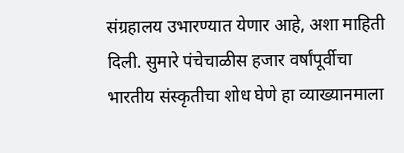संग्रहालय उभारण्यात येणार आहे, अशा माहिती दिली. सुमारे पंचेचाळीस हजार वर्षांपूर्वीचा भारतीय संस्कृतीचा शोध घेणे हा व्याख्यानमाला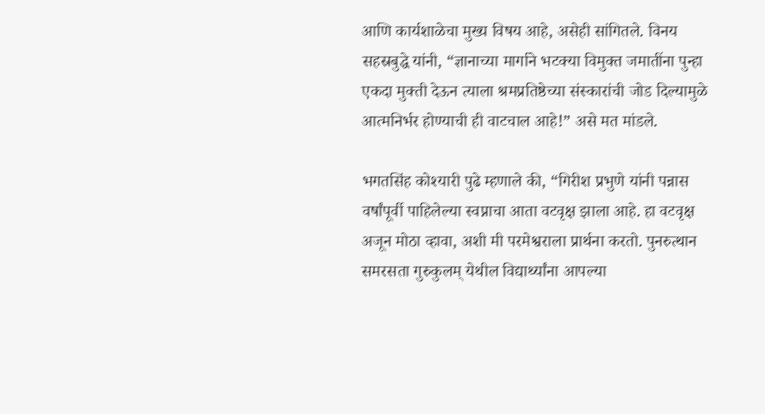आणि कार्यशाळेचा मुख्य विषय आहे, असेही सांगितले. विनय सहस्रबुद्धे यांनी, “ज्ञानाच्या मार्गाने भटक्या विमुक्त जमातींना पुन्हा एकदा मुक्ती देऊन त्याला श्रमप्रतिष्ठेच्या संस्कारांची जोड दिल्यामुळे आत्मनिर्भर होण्याची ही वाटचाल आहे!” असे मत मांडले.

भगतसिंह कोश्यारी पुढे म्हणाले की, “गिरीश प्रभुणे यांनी पन्नास वर्षांपूर्वी पाहिलेल्या स्वप्नाचा आता वटवृक्ष झाला आहे. हा वटवृक्ष अजून मोठा व्हावा, अशी मी परमेश्वराला प्रार्थना करतो. पुनरुत्थान समरसता गुरुकुलम् येथील विद्यार्थ्यांना आपल्या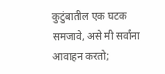कुटुंबातील एक घटक समजावे, असे मी सर्वांना आवाहन करतो;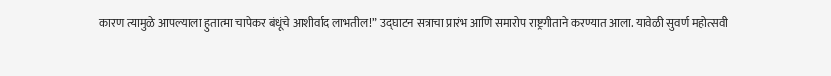कारण त्यामुळे आपल्याला हुतात्मा चापेकर बंधूंचे आशीर्वाद लाभतील!” उद्घाटन सत्राचा प्रारंभ आणि समारोप राष्ट्रगीताने करण्यात आला. यावेळी सुवर्ण महोत्सवी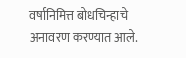वर्षानिमित्त बोधचिन्हाचे अनावरण करण्यात आले.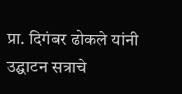प्रा. दिगंबर ढोकले यांनी उद्घाटन सत्राचे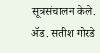सूत्रसंचालन केले. ॲड. सतीश गोरडे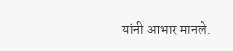यांनी आभार मानले.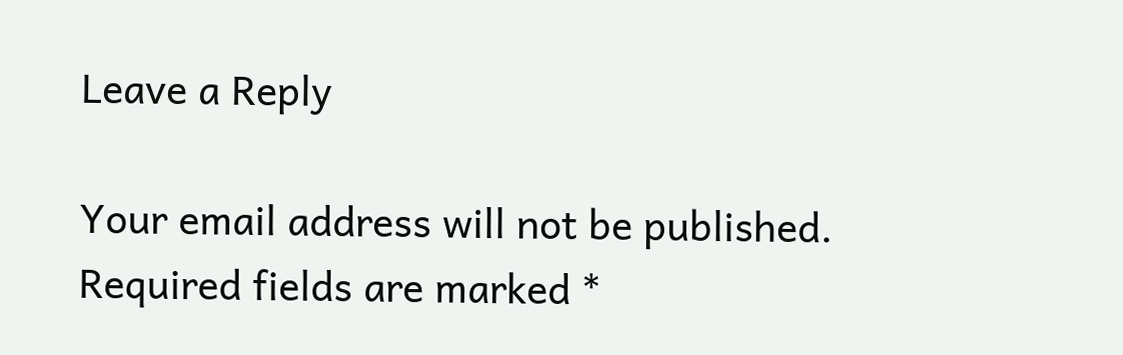Leave a Reply

Your email address will not be published. Required fields are marked *